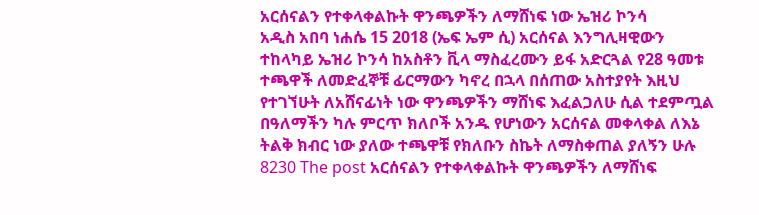አርሰናልን የተቀላቀልኩት ዋንጫዎችን ለማሸነፍ ነው ኤዝሪ ኮንሳ
አዲስ አበባ ነሐሴ 15 2018 (ኤፍ ኤም ሲ) አርሰናል እንግሊዛዊውን ተከላካይ ኤዝሪ ኮንሳ ከአስቶን ቪላ ማስፈረሙን ይፋ አድርጓል የ28 ዓመቱ ተጫዋች ለመድፈኞቹ ፊርማውን ካኖረ በኋላ በሰጠው አስተያየት እዚህ የተገኘሁት ለአሸናፊነት ነው ዋንጫዎችን ማሸነፍ እፈልጋለሁ ሲል ተደምጧል በዓለማችን ካሉ ምርጥ ክለቦች አንዱ የሆነውን አርሰናል መቀላቀል ለእኔ ትልቅ ክብር ነው ያለው ተጫዋቹ የክለቡን ስኬት ለማስቀጠል ያለኝን ሁሉ 8230 The post አርሰናልን የተቀላቀልኩት ዋንጫዎችን ለማሸነፍ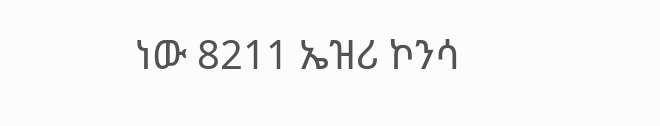ነው 8211 ኤዝሪ ኮንሳ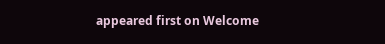appeared first on Welcome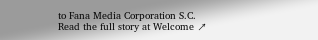to Fana Media Corporation S.C.
Read the full story at Welcome ↗